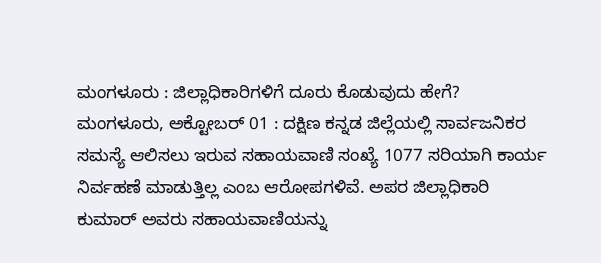ಮಂಗಳೂರು : ಜಿಲ್ಲಾಧಿಕಾರಿಗಳಿಗೆ ದೂರು ಕೊಡುವುದು ಹೇಗೆ?
ಮಂಗಳೂರು, ಅಕ್ಟೋಬರ್ 01 : ದಕ್ಷಿಣ ಕನ್ನಡ ಜಿಲ್ಲೆಯಲ್ಲಿ ಸಾರ್ವಜನಿಕರ ಸಮಸ್ಯೆ ಆಲಿಸಲು ಇರುವ ಸಹಾಯವಾಣಿ ಸಂಖ್ಯೆ 1077 ಸರಿಯಾಗಿ ಕಾರ್ಯ ನಿರ್ವಹಣೆ ಮಾಡುತ್ತಿಲ್ಲ ಎಂಬ ಆರೋಪಗಳಿವೆ. ಅಪರ ಜಿಲ್ಲಾಧಿಕಾರಿ ಕುಮಾರ್ ಅವರು ಸಹಾಯವಾಣಿಯನ್ನು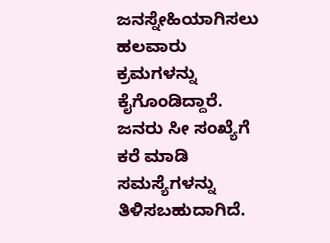ಜನಸ್ನೇಹಿಯಾಗಿಸಲು ಹಲವಾರು ಕ್ರಮಗಳನ್ನು ಕೈಗೊಂಡಿದ್ದಾರೆ. ಜನರು ಸೀ ಸಂಖ್ಯೆಗೆ ಕರೆ ಮಾಡಿ ಸಮಸ್ಯೆಗಳನ್ನು ತಿಳಿಸಬಹುದಾಗಿದೆ.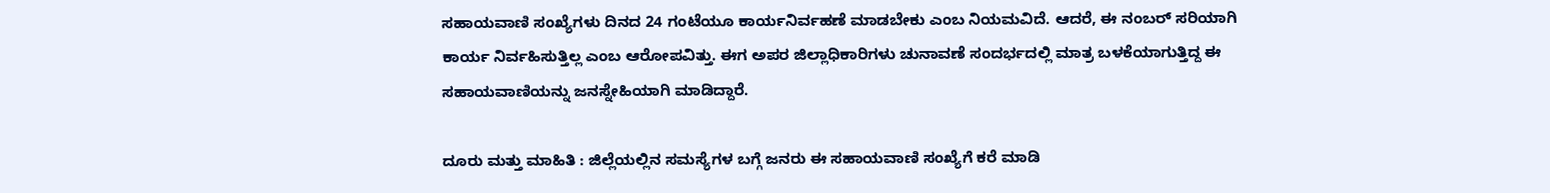ಸಹಾಯವಾಣಿ ಸಂಖ್ಯೆಗಳು ದಿನದ 24 ಗಂಟೆಯೂ ಕಾರ್ಯನಿರ್ವಹಣೆ ಮಾಡಬೇಕು ಎಂಬ ನಿಯಮವಿದೆ. ಆದರೆ, ಈ ನಂಬರ್ ಸರಿಯಾಗಿ ಕಾರ್ಯ ನಿರ್ವಹಿಸುತ್ತಿಲ್ಲ ಎಂಬ ಆರೋಪವಿತ್ತು. ಈಗ ಅಪರ ಜಿಲ್ಲಾಧಿಕಾರಿಗಳು ಚುನಾವಣೆ ಸಂದರ್ಭದಲ್ಲಿ ಮಾತ್ರ ಬಳಕೆಯಾಗುತ್ತಿದ್ದ ಈ ಸಹಾಯವಾಣಿಯನ್ನು ಜನಸ್ನೇಹಿಯಾಗಿ ಮಾಡಿದ್ದಾರೆ.

ದೂರು ಮತ್ತು ಮಾಹಿತಿ : ಜಿಲ್ಲೆಯಲ್ಲಿನ ಸಮಸ್ಯೆಗಳ ಬಗ್ಗೆ ಜನರು ಈ ಸಹಾಯವಾಣಿ ಸಂಖ್ಯೆಗೆ ಕರೆ ಮಾಡಿ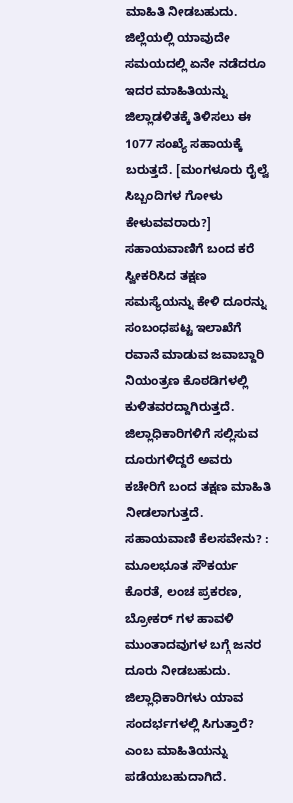ಮಾಹಿತಿ ನೀಡಬಹುದು. ಜಿಲ್ಲೆಯಲ್ಲಿ ಯಾವುದೇ ಸಮಯದಲ್ಲಿ ಏನೇ ನಡೆದರೂ ಇದರ ಮಾಹಿತಿಯನ್ನು ಜಿಲ್ಲಾಡಳಿತಕ್ಕೆ ತಿಳಿಸಲು ಈ 1077 ಸಂಖ್ಯೆ ಸಹಾಯಕ್ಕೆ ಬರುತ್ತದೆ. [ಮಂಗಳೂರು ರೈಲ್ವೆ ಸಿಬ್ಬಂದಿಗಳ ಗೋಳು ಕೇಳುವವರಾರು?]
ಸಹಾಯವಾಣಿಗೆ ಬಂದ ಕರೆ ಸ್ವೀಕರಿಸಿದ ತಕ್ಷಣ ಸಮಸ್ಯೆಯನ್ನು ಕೇಳಿ ದೂರನ್ನು ಸಂಬಂಧಪಟ್ಟ ಇಲಾಖೆಗೆ ರವಾನೆ ಮಾಡುವ ಜವಾಬ್ದಾರಿ ನಿಯಂತ್ರಣ ಕೊಠಡಿಗಳಲ್ಲಿ ಕುಳಿತವರದ್ದಾಗಿರುತ್ತದೆ. ಜಿಲ್ಲಾಧಿಕಾರಿಗಳಿಗೆ ಸಲ್ಲಿಸುವ ದೂರುಗಳಿದ್ದರೆ ಅವರು ಕಚೇರಿಗೆ ಬಂದ ತಕ್ಷಣ ಮಾಹಿತಿ ನೀಡಲಾಗುತ್ತದೆ.
ಸಹಾಯವಾಣಿ ಕೆಲಸವೇನು? : ಮೂಲಭೂತ ಸೌಕರ್ಯ ಕೊರತೆ, ಲಂಚ ಪ್ರಕರಣ, ಬ್ರೋಕರ್ ಗಳ ಹಾವಳಿ ಮುಂತಾದವುಗಳ ಬಗ್ಗೆ ಜನರ ದೂರು ನೀಡಬಹುದು. ಜಿಲ್ಲಾಧಿಕಾರಿಗಳು ಯಾವ ಸಂದರ್ಭಗಳಲ್ಲಿ ಸಿಗುತ್ತಾರೆ? ಎಂಬ ಮಾಹಿತಿಯನ್ನು ಪಡೆಯಬಹುದಾಗಿದೆ.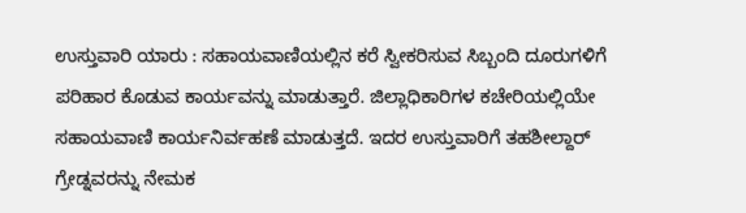ಉಸ್ತುವಾರಿ ಯಾರು : ಸಹಾಯವಾಣಿಯಲ್ಲಿನ ಕರೆ ಸ್ವೀಕರಿಸುವ ಸಿಬ್ಬಂದಿ ದೂರುಗಳಿಗೆ ಪರಿಹಾರ ಕೊಡುವ ಕಾರ್ಯವನ್ನು ಮಾಡುತ್ತಾರೆ. ಜಿಲ್ಲಾಧಿಕಾರಿಗಳ ಕಚೇರಿಯಲ್ಲಿಯೇ ಸಹಾಯವಾಣಿ ಕಾರ್ಯನಿರ್ವಹಣೆ ಮಾಡುತ್ತದೆ. ಇದರ ಉಸ್ತುವಾರಿಗೆ ತಹಶೀಲ್ದಾರ್ ಗ್ರೇಡ್ನವರನ್ನು ನೇಮಕ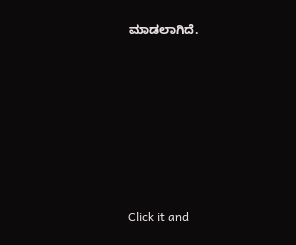ಮಾಡಲಾಗಿದೆ.












Click it and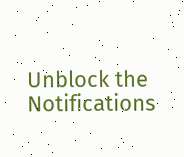Unblock the Notifications